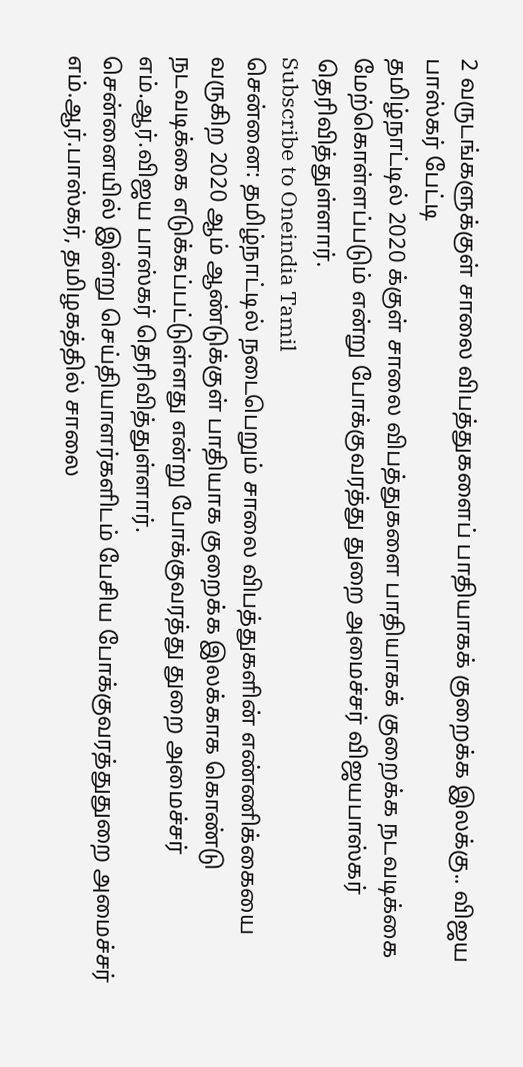2 வருடங்களுக்குள் சாலை விபத்துகளைப் பாதியாகக் குறைக்க இலக்கு.. விஜய பாஸ்கர் பேட்டி
தமிழ்நாட்டில் 2020 க்குள் சாலை விபத்துகளை பாதியாகக் குறைக்க நடவடிக்கை மேற்கொள்ளப்படும் என்று போக்குவரத்து துறை அமைச்சர் விஜயபாஸ்கர் தெரிவித்துள்ளார்.
Subscribe to Oneindia Tamil
சென்னை: தமிழ்நாட்டில் நடைபெறும் சாலை விபத்துகளின் எண்ணிக்கையை வருகிற 2020 ஆம் ஆண்டுக்குள் பாதியாக குறைக்க இலக்காக கொண்டு நடவடிக்கை எடுக்கப்பட்டுள்ளது என்று போக்குவரத்து துறை அமைச்சர் எம்.ஆர்.விஜய பாஸ்கர் தெரிவித்துள்ளார்.
சென்னையில் இன்று செய்தியாளர்களிடம் பேசிய போக்குவரத்துதுறை அமைச்சர் எம்.ஆர்.பாஸ்கர், தமிழகத்தில் சாலை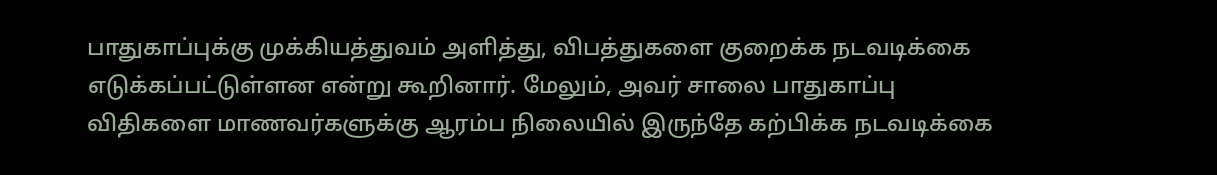பாதுகாப்புக்கு முக்கியத்துவம் அளித்து, விபத்துகளை குறைக்க நடவடிக்கை எடுக்கப்பட்டுள்ளன என்று கூறினார். மேலும், அவர் சாலை பாதுகாப்பு விதிகளை மாணவர்களுக்கு ஆரம்ப நிலையில் இருந்தே கற்பிக்க நடவடிக்கை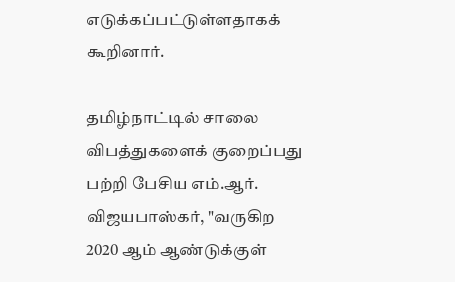எடுக்கப்பட்டுள்ளதாகக் கூறினார்.

தமிழ்நாட்டில் சாலை விபத்துகளைக் குறைப்பது பற்றி பேசிய எம்.ஆர். விஜயபாஸ்கர், "வருகிற 2020 ஆம் ஆண்டுக்குள்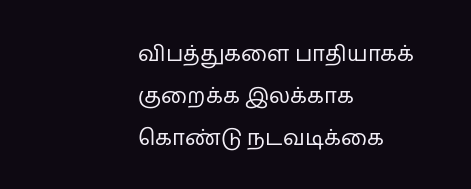விபத்துகளை பாதியாகக் குறைக்க இலக்காக கொண்டு நடவடிக்கை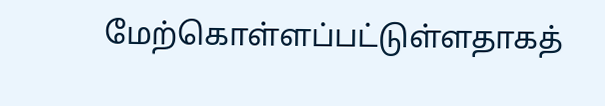மேற்கொள்ளப்பட்டுள்ளதாகத்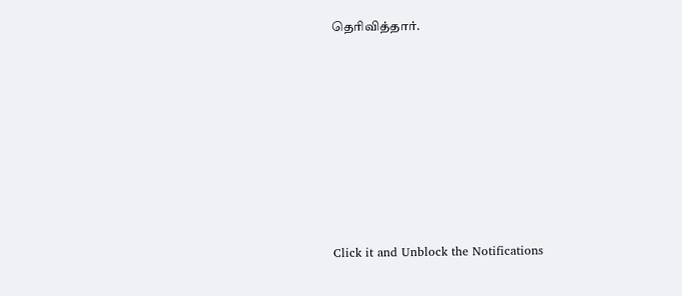தெரிவித்தார்.












Click it and Unblock the Notifications